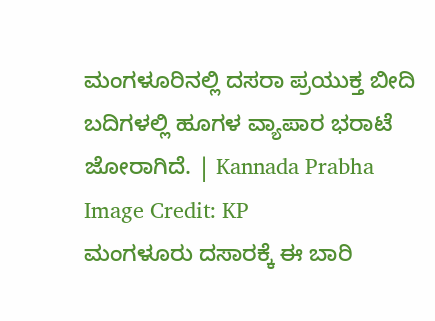ಮಂಗಳೂರಿನಲ್ಲಿ ದಸರಾ ಪ್ರಯುಕ್ತ ಬೀದಿ ಬದಿಗಳಲ್ಲಿ ಹೂಗಳ ವ್ಯಾಪಾರ ಭರಾಟೆ ಜೋರಾಗಿದೆ. | Kannada Prabha
Image Credit: KP
ಮಂಗಳೂರು ದಸಾರಕ್ಕೆ ಈ ಬಾರಿ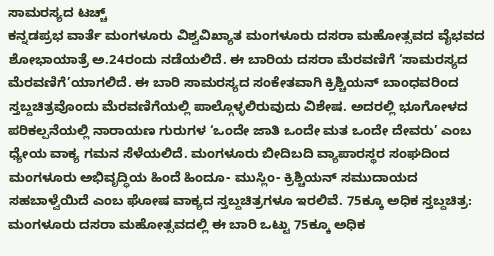ಸಾಮರಸ್ಯದ ಟಚ್ಚ್
ಕನ್ನಡಪ್ರಭ ವಾರ್ತೆ ಮಂಗಳೂರು ವಿಶ್ವವಿಖ್ಯಾತ ಮಂಗಳೂರು ದಸರಾ ಮಹೋತ್ಸವದ ವೈಭವದ ಶೋಭಾಯಾತ್ರೆ ಅ.24ರಂದು ನಡೆಯಲಿದೆ. ಈ ಬಾರಿಯ ದಸರಾ ಮೆರವಣಿಗೆ ‘ಸಾಮರಸ್ಯದ ಮೆರವಣಿಗೆ’ಯಾಗಲಿದೆ. ಈ ಬಾರಿ ಸಾಮರಸ್ಯದ ಸಂಕೇತವಾಗಿ ಕ್ರಿಶ್ಚಿಯನ್ ಬಾಂಧವರಿಂದ ಸ್ತಬ್ದಚಿತ್ರವೊಂದು ಮೆರವಣಿಗೆಯಲ್ಲಿ ಪಾಲ್ಗೊಳ್ಳಲಿರುವುದು ವಿಶೇಷ. ಅದರಲ್ಲಿ ಭೂಗೋಳದ ಪರಿಕಲ್ಪನೆಯಲ್ಲಿ ನಾರಾಯಣ ಗುರುಗಳ ‘ಒಂದೇ ಜಾತಿ ಒಂದೇ ಮತ ಒಂದೇ ದೇವರು’ ಎಂಬ ಧ್ಯೇಯ ವಾಕ್ಯ ಗಮನ ಸೆಳೆಯಲಿದೆ. ಮಂಗಳೂರು ಬೀದಿಬದಿ ವ್ಯಾಪಾರಸ್ಥರ ಸಂಘದಿಂದ ಮಂಗಳೂರು ಅಭಿವೃದ್ಧಿಯ ಹಿಂದೆ ಹಿಂದೂ- ಮುಸ್ಲಿಂ- ಕ್ರಿಶ್ಚಿಯನ್ ಸಮುದಾಯದ ಸಹಬಾಳ್ವೆಯಿದೆ ಎಂಬ ಘೋಷ ವಾಕ್ಯದ ಸ್ತಬ್ದಚಿತ್ರಗಳೂ ಇರಲಿವೆ. 75ಕ್ಕೂ ಅಧಿಕ ಸ್ತಬ್ದಚಿತ್ರ: ಮಂಗಳೂರು ದಸರಾ ಮಹೋತ್ಸವದಲ್ಲಿ ಈ ಬಾರಿ ಒಟ್ಟು 75ಕ್ಕೂ ಅಧಿಕ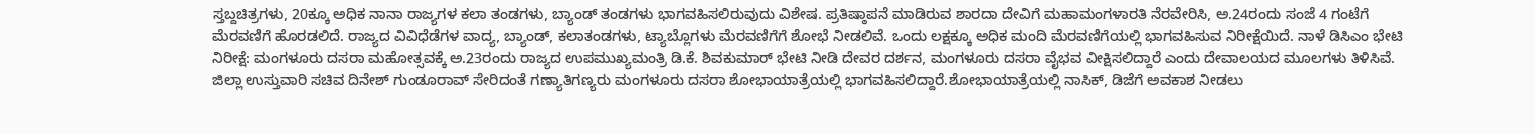ಸ್ತಬ್ದಚಿತ್ರಗಳು, 20ಕ್ಕೂ ಅಧಿಕ ನಾನಾ ರಾಜ್ಯಗಳ ಕಲಾ ತಂಡಗಳು, ಬ್ಯಾಂಡ್ ತಂಡಗಳು ಭಾಗವಹಿಸಲಿರುವುದು ವಿಶೇಷ. ಪ್ರತಿಷ್ಠಾಪನೆ ಮಾಡಿರುವ ಶಾರದಾ ದೇವಿಗೆ ಮಹಾಮಂಗಳಾರತಿ ನೆರವೇರಿಸಿ, ಅ.24ರಂದು ಸಂಜೆ 4 ಗಂಟೆಗೆ ಮೆರವಣಿಗೆ ಹೊರಡಲಿದೆ. ರಾಜ್ಯದ ವಿವಿಧೆಡೆಗಳ ವಾದ್ಯ, ಬ್ಯಾಂಡ್, ಕಲಾತಂಡಗಳು, ಟ್ಯಾಬ್ಲೊಗಳು ಮೆರವಣಿಗೆಗೆ ಶೋಭೆ ನೀಡಲಿವೆ. ಒಂದು ಲಕ್ಷಕ್ಕೂ ಅಧಿಕ ಮಂದಿ ಮೆರವಣಿಗೆಯಲ್ಲಿ ಭಾಗವಹಿಸುವ ನಿರೀಕ್ಷೆಯಿದೆ. ನಾಳೆ ಡಿಸಿಎಂ ಭೇಟಿ ನಿರೀಕ್ಷೆ: ಮಂಗಳೂರು ದಸರಾ ಮಹೋತ್ಸವಕ್ಕೆ ಅ.23ರಂದು ರಾಜ್ಯದ ಉಪಮುಖ್ಯಮಂತ್ರಿ ಡಿ.ಕೆ. ಶಿವಕುಮಾರ್ ಭೇಟಿ ನೀಡಿ ದೇವರ ದರ್ಶನ, ಮಂಗಳೂರು ದಸರಾ ವೈಭವ ವೀಕ್ಷಿಸಲಿದ್ದಾರೆ ಎಂದು ದೇವಾಲಯದ ಮೂಲಗಳು ತಿಳಿಸಿವೆ. ಜಿಲ್ಲಾ ಉಸ್ತುವಾರಿ ಸಚಿವ ದಿನೇಶ್ ಗುಂಡೂರಾವ್ ಸೇರಿದಂತೆ ಗಣ್ಯಾತಿಗಣ್ಯರು ಮಂಗಳೂರು ದಸರಾ ಶೋಭಾಯಾತ್ರೆಯಲ್ಲಿ ಭಾಗವಹಿಸಲಿದ್ದಾರೆ.ಶೋಭಾಯಾತ್ರೆಯಲ್ಲಿ ನಾಸಿಕ್, ಡಿಜೆಗೆ ಅವಕಾಶ ನೀಡಲು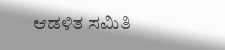ಆಡಳಿತ ಸಮಿತಿ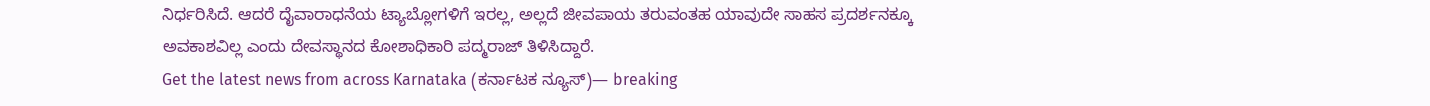ನಿರ್ಧರಿಸಿದೆ. ಆದರೆ ದೈವಾರಾಧನೆಯ ಟ್ಯಾಬ್ಲೋಗಳಿಗೆ ಇರಲ್ಲ, ಅಲ್ಲದೆ ಜೀವಪಾಯ ತರುವಂತಹ ಯಾವುದೇ ಸಾಹಸ ಪ್ರದರ್ಶನಕ್ಕೂ ಅವಕಾಶವಿಲ್ಲ ಎಂದು ದೇವಸ್ಥಾನದ ಕೋಶಾಧಿಕಾರಿ ಪದ್ಮರಾಜ್ ತಿಳಿಸಿದ್ದಾರೆ.
Get the latest news from across Karnataka (ಕರ್ನಾಟಕ ನ್ಯೂಸ್)— breaking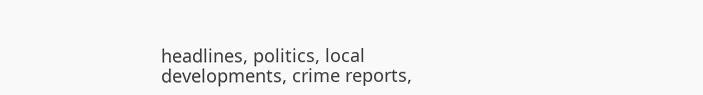headlines, politics, local developments, crime reports,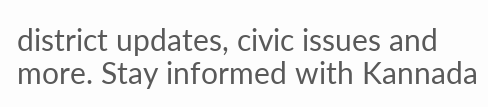district updates, civic issues and more. Stay informed with Kannada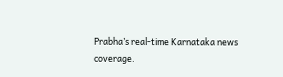Prabha’s real‑time Karnataka news coverage.